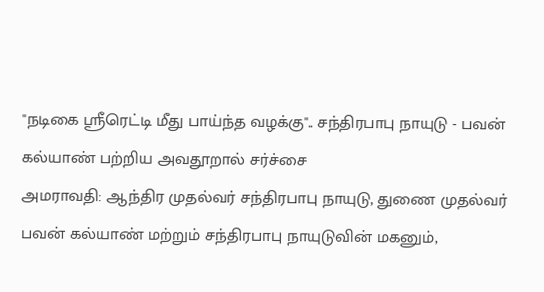"நடிகை ஸ்ரீரெட்டி மீது பாய்ந்த வழக்கு".. சந்திரபாபு நாயுடு - பவன் கல்யாண் பற்றிய அவதூறால் சர்ச்சை
அமராவதி: ஆந்திர முதல்வர் சந்திரபாபு நாயுடு, துணை முதல்வர் பவன் கல்யாண் மற்றும் சந்திரபாபு நாயுடுவின் மகனும்,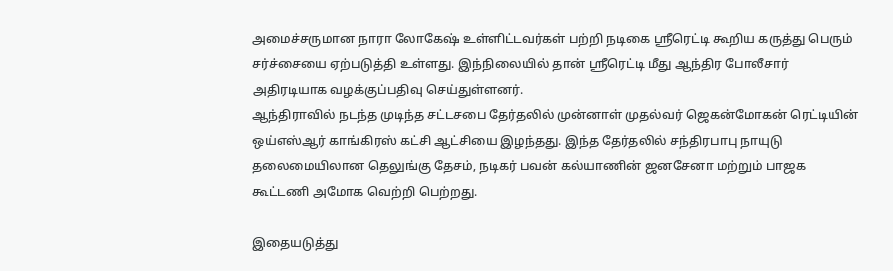அமைச்சருமான நாரா லோகேஷ் உள்ளிட்டவர்கள் பற்றி நடிகை ஸ்ரீரெட்டி கூறிய கருத்து பெரும் சர்ச்சையை ஏற்படுத்தி உள்ளது. இந்நிலையில் தான் ஸ்ரீரெட்டி மீது ஆந்திர போலீசார் அதிரடியாக வழக்குப்பதிவு செய்துள்ளனர்.
ஆந்திராவில் நடந்த முடிந்த சட்டசபை தேர்தலில் முன்னாள் முதல்வர் ஜெகன்மோகன் ரெட்டியின் ஒய்எஸ்ஆர் காங்கிரஸ் கட்சி ஆட்சியை இழந்தது. இந்த தேர்தலில் சந்திரபாபு நாயுடு தலைமையிலான தெலுங்கு தேசம், நடிகர் பவன் கல்யாணின் ஜனசேனா மற்றும் பாஜக கூட்டணி அமோக வெற்றி பெற்றது.

இதையடுத்து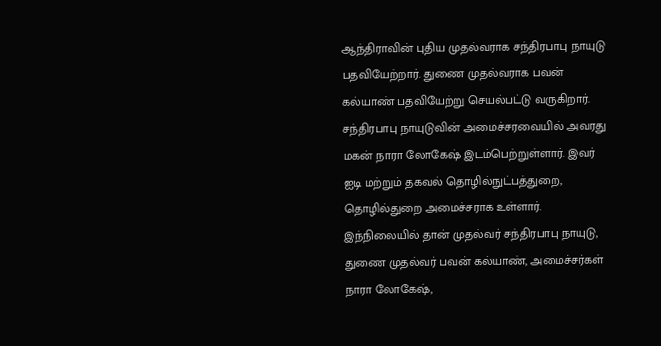ஆந்திராவின் புதிய முதல்வராக சந்திரபாபு நாயுடு பதவியேற்றார். துணை முதல்வராக பவன் கல்யாண் பதவியேற்று செயல்பட்டு வருகிறார். சந்திரபாபு நாயுடுவின் அமைச்சரவையில் அவரது மகன் நாரா லோகேஷ் இடம்பெற்றுள்ளார். இவர் ஐடி மற்றும் தகவல் தொழில்நுட்பத்துறை, தொழில்துறை அமைச்சராக உள்ளார்.
இந்நிலையில் தான் முதல்வர் சந்திரபாபு நாயுடு, துணை முதல்வர் பவன் கல்யாண், அமைச்சர்கள் நாரா லோகேஷ்,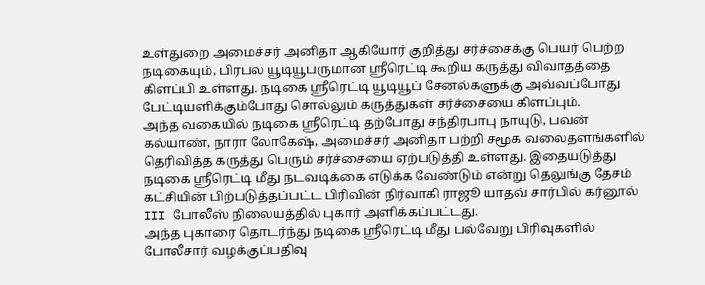உள்துறை அமைச்சர் அனிதா ஆகியோர் குறித்து சர்ச்சைக்கு பெயர் பெற்ற நடிகையும், பிரபல யூடியூபருமான ஸ்ரீரெட்டி கூறிய கருத்து விவாதத்தை கிளப்பி உள்ளது. நடிகை ஸ்ரீரெட்டி யூடியூப் சேனல்களுக்கு அவ்வப்போது பேட்டியளிக்கும்போது சொல்லும் கருத்துகள் சர்ச்சையை கிளப்பும்.
அந்த வகையில் நடிகை ஸ்ரீரெட்டி தற்போது சந்திரபாபு நாயுடு, பவன் கல்யாண், நாரா லோகேஷ், அமைச்சர் அனிதா பற்றி சமூக வலைதளங்களில் தெரிவித்த கருத்து பெரும் சர்ச்சையை ஏற்படுத்தி உள்ளது. இதையடுத்து நடிகை ஸ்ரீரெட்டி மீது நடவடிக்கை எடுக்க வேண்டும் என்று தெலுங்கு தேசம் கட்சியின் பிற்படுத்தப்பட்ட பிரிவின் நிர்வாகி ராஜூ யாதவ் சார்பில் கர்னூல் III போலீஸ் நிலையத்தில் புகார் அளிக்கப்பட்டது.
அந்த புகாரை தொடர்ந்து நடிகை ஸ்ரீரெட்டி மீது பல்வேறு பிரிவுகளில் போலீசார் வழக்குப்பதிவு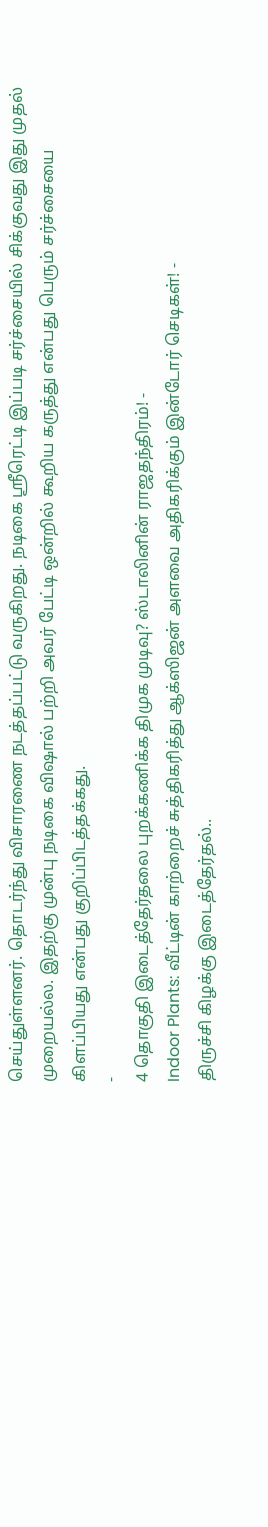செய்துள்ளனர். தொடர்ந்து விசாரணை நடத்தப்பட்டு வருகிறது. நடிகை ஸ்ரீரெட்டி இப்படி சர்ச்சையில் சிக்குவது இது முதல் முறையல்ல. இதற்கு முன்பு நடிகை விஷால் பற்றி அவர் பேட்டி ஒன்றில் கூறிய கருத்து என்பது பெரும் சர்ச்சையை கிளப்பியது என்பது குறிப்பிடத்தக்கது.
-
4 தொகுதி இடைத்தேர்தலை புறக்கணிக்க திமுக முடிவு? ஸ்டாலினின் ராஜதந்திரம்! -
Indoor Plants: வீட்டின் காற்றைச் சுத்திகரித்து ஆக்ஸிஜன் அளவை அதிகரிக்கும் இன்டோர் செடிகள்! -
திருச்சி கிழக்கு இடைத்தேர்தல்..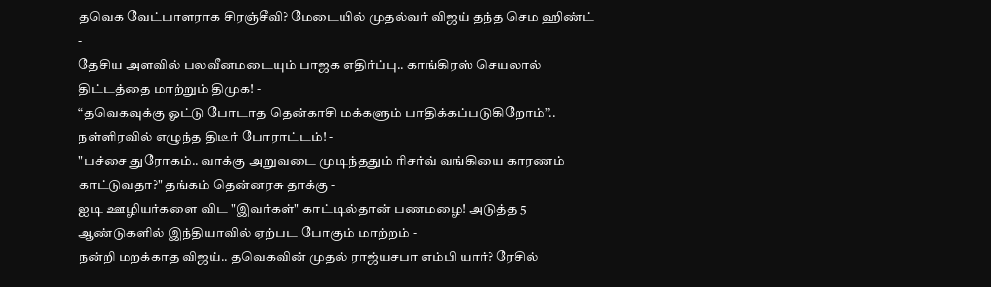தவெக வேட்பாளராக சிரஞ்சீவி? மேடையில் முதல்வர் விஜய் தந்த செம ஹிண்ட் -
தேசிய அளவில் பலவீனமடையும் பாஜக எதிர்ப்பு.. காங்கிரஸ் செயலால் திட்டத்தை மாற்றும் திமுக! -
“தவெகவுக்கு ஓட்டு போடாத தென்காசி மக்களும் பாதிக்கப்படுகிறோம்”.. நள்ளிரவில் எழுந்த திடீர் போராட்டம்! -
"பச்சை துரோகம்.. வாக்கு அறுவடை முடிந்ததும் ரிசர்வ் வங்கியை காரணம் காட்டுவதா?" தங்கம் தென்னரசு தாக்கு -
ஐடி ஊழியர்களை விட "இவர்கள்" காட்டில்தான் பணமழை! அடுத்த 5 ஆண்டுகளில் இந்தியாவில் ஏற்பட போகும் மாற்றம் -
நன்றி மறக்காத விஜய்.. தவெகவின் முதல் ராஜ்யசபா எம்பி யார்? ரேசில்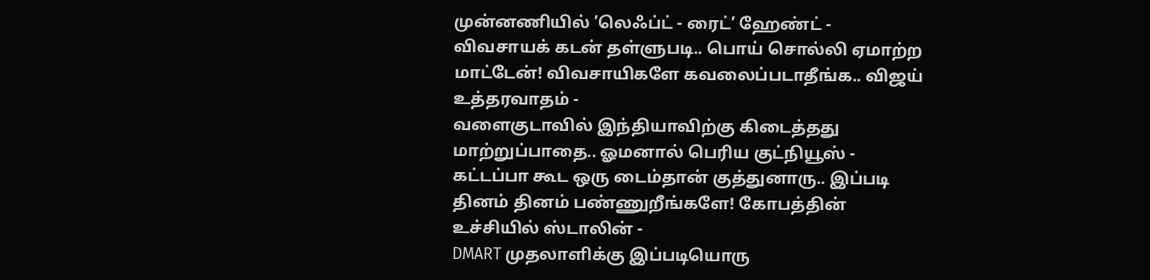முன்னணியில் ’லெஃப்ட் - ரைட்’ ஹேண்ட் -
விவசாயக் கடன் தள்ளுபடி.. பொய் சொல்லி ஏமாற்ற மாட்டேன்! விவசாயிகளே கவலைப்படாதீங்க.. விஜய் உத்தரவாதம் -
வளைகுடாவில் இந்தியாவிற்கு கிடைத்தது மாற்றுப்பாதை.. ஓமனால் பெரிய குட்நியூஸ் -
கட்டப்பா கூட ஒரு டைம்தான் குத்துனாரு.. இப்படி தினம் தினம் பண்ணுறீங்களே! கோபத்தின் உச்சியில் ஸ்டாலின் -
DMART முதலாளிக்கு இப்படியொரு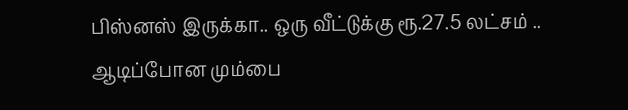பிஸ்னஸ் இருக்கா.. ஒரு வீட்டுக்கு ரூ.27.5 லட்சம் .. ஆடிப்போன மும்பை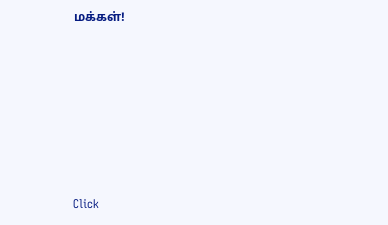மக்கள்!












Click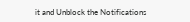it and Unblock the Notifications